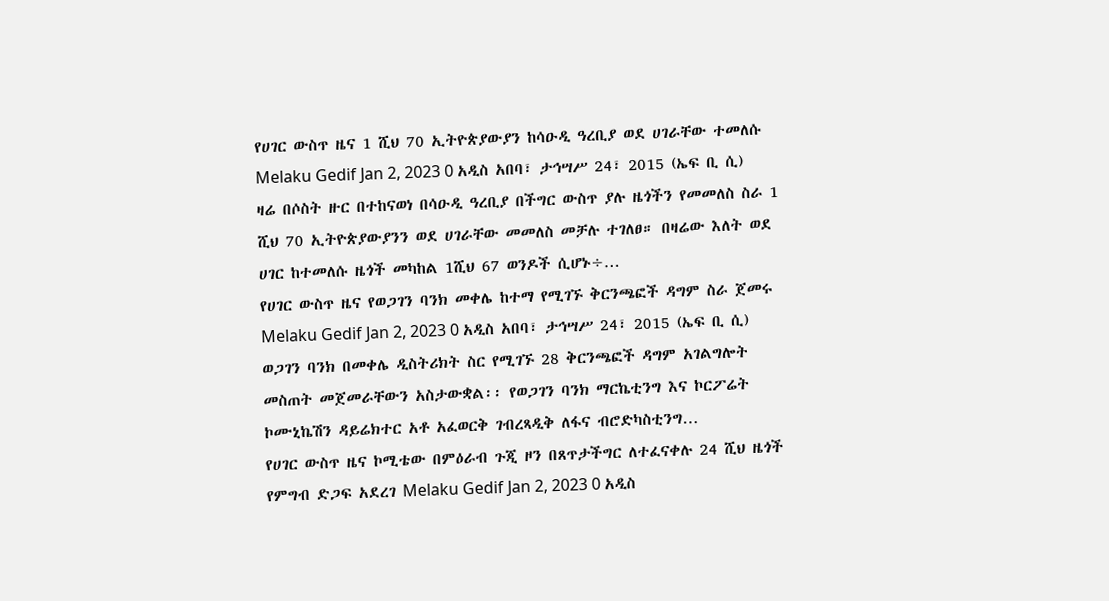የሀገር ውስጥ ዜና 1 ሺህ 70 ኢትዮጵያውያን ከሳዑዲ ዓረቢያ ወደ ሀገራቸው ተመለሱ Melaku Gedif Jan 2, 2023 0 አዲስ አበባ፣ ታኅሣሥ 24፣ 2015 (ኤፍ ቢ ሲ) ዛሬ በሶስት ዙር በተከናወነ በሳዑዲ ዓረቢያ በችግር ውስጥ ያሉ ዜጎችን የመመለስ ስራ 1 ሺህ 70 ኢትዮጵያውያንን ወደ ሀገራቸው መመለስ መቻሉ ተገለፀ። በዛሬው እለት ወደ ሀገር ከተመለሱ ዜጎች መካከል 1ሺህ 67 ወንዶች ሲሆኑ÷…
የሀገር ውስጥ ዜና የወጋገን ባንክ መቀሌ ከተማ የሚገኙ ቅርንጫፎች ዳግም ስራ ጀመሩ Melaku Gedif Jan 2, 2023 0 አዲስ አበባ፣ ታኅሣሥ 24፣ 2015 (ኤፍ ቢ ሲ) ወጋገን ባንክ በመቀሌ ዲስትሪክት ስር የሚገኙ 28 ቅርንጫፎች ዳግም አገልግሎት መስጠት መጀመራቸውን አስታውቋል፡፡ የወጋገን ባንክ ማርኬቲንግ እና ኮርፖሬት ኮሙኒኬሽን ዳይሬክተር አቶ አፈወርቅ ገብረጻዲቅ ለፋና ብሮድካስቲንግ…
የሀገር ውስጥ ዜና ኮሚቴው በምዕራብ ጉጂ ዞን በጸጥታችግር ለተፈናቀሉ 24 ሺህ ዜጎች የምግብ ድጋፍ አደረገ Melaku Gedif Jan 2, 2023 0 አዲስ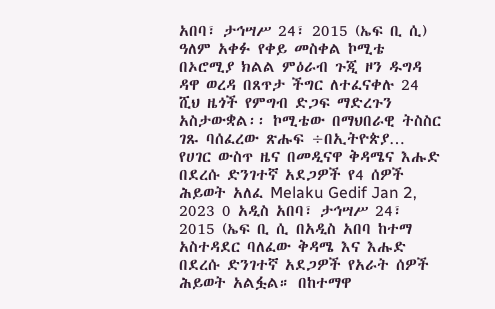አበባ፣ ታኅሣሥ 24፣ 2015 (ኤፍ ቢ ሲ) ዓለም አቀፉ የቀይ መስቀል ኮሚቴ በኦሮሚያ ክልል ምዕራብ ጉጂ ዞን ዱግዳ ዳዋ ወረዳ በጸጥታ ችግር ለተፈናቀሉ 24 ሺህ ዜጎች የምግብ ድጋፍ ማድረጉን አስታውቋል፡፡ ኮሚቴው በማህበራዊ ትስስር ገጹ ባሰፈረው ጽሑፍ ÷በኢትዮጵያ…
የሀገር ውስጥ ዜና በመዲናዋ ቅዳሜና እሑድ በደረሱ ድንገተኛ አደጋዎች የ4 ሰዎች ሕይወት አለፈ Melaku Gedif Jan 2, 2023 0 አዲስ አበባ፣ ታኅሣሥ 24፣ 2015 (ኤፍ ቢ ሲ በአዲስ አበባ ከተማ አስተዳደር ባለፈው ቅዳሜ እና እሑድ በደረሱ ድንገተኛ አደጋዎች የአራት ሰዎች ሕይወት አልፏል። በከተማዋ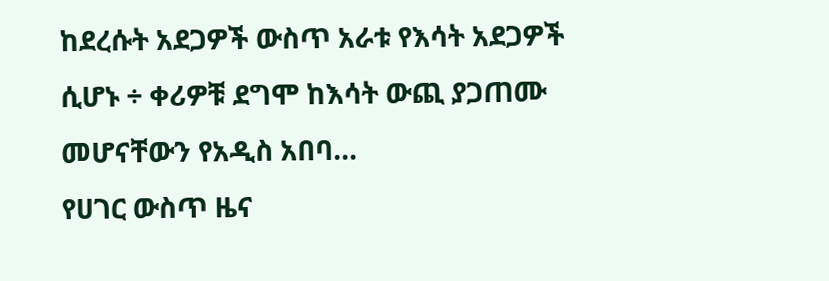ከደረሱት አደጋዎች ውስጥ አራቱ የእሳት አደጋዎች ሲሆኑ ÷ ቀሪዎቹ ደግሞ ከእሳት ውጪ ያጋጠሙ መሆናቸውን የአዲስ አበባ…
የሀገር ውስጥ ዜና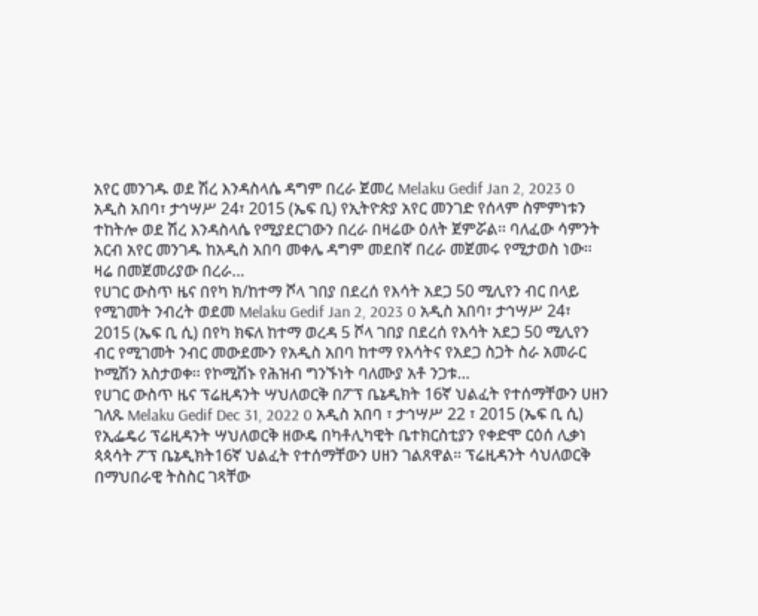አየር መንገዱ ወደ ሽረ እንዳስላሴ ዳግም በረራ ጀመረ Melaku Gedif Jan 2, 2023 0 አዲስ አበባ፣ ታኅሣሥ 24፣ 2015 (ኤፍ ቢ) የኢትዮጵያ አየር መንገድ የሰላም ስምምነቱን ተከትሎ ወደ ሽረ እንዳስላሴ የሚያደርገውን በረራ በዛሬው ዕለት ጀምሯል፡፡ ባለፈው ሳምንት አርብ አየር መንገዱ ከአዲስ አበባ መቀሌ ዳግም መደበኛ በረራ መጀመሩ የሚታወስ ነው፡፡ ዛሬ በመጀመሪያው በረራ…
የሀገር ውስጥ ዜና በየካ ክ/ከተማ ሾላ ገበያ በደረሰ የእሳት አደጋ 50 ሚሊየን ብር በላይ የሚገመት ንብረት ወደመ Melaku Gedif Jan 2, 2023 0 አዲስ አበባ፣ ታኅሣሥ 24፣ 2015 (ኤፍ ቢ ሲ) በየካ ክፍለ ከተማ ወረዳ 5 ሾላ ገበያ በደረሰ የእሳት አደጋ 50 ሚሊየን ብር የሚገመት ንብር መውደሙን የአዲስ አበባ ከተማ የእሳትና የአደጋ ስጋት ስራ አመራር ኮሚሽን አስታወቀ፡፡ የኮሚሽኑ የሕዝብ ግንኙነት ባለሙያ አቶ ንጋቱ…
የሀገር ውስጥ ዜና ፕሬዚዳንት ሣህለወርቅ በፖፕ ቤኔዲክት 16ኛ ህልፈት የተሰማቸውን ሀዘን ገለጹ Melaku Gedif Dec 31, 2022 0 አዲስ አበባ ፣ ታኅሣሥ 22 ፣ 2015 (ኤፍ ቢ ሲ) የኢፌዴሪ ፕሬዚዳንት ሣህለወርቅ ዘውዴ በካቶሊካዊት ቤተክርስቲያን የቀድሞ ርዕሰ ሊቃነ ጳጳሳት ፖፕ ቤኔዲክት16ኛ ህልፈት የተሰማቸውን ሀዘን ገልጸዋል። ፕሬዚዳንት ሳህለወርቅ በማህበራዊ ትስስር ገጻቸው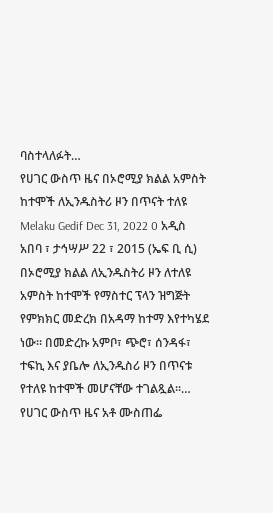ባስተላለፉት…
የሀገር ውስጥ ዜና በኦሮሚያ ክልል አምስት ከተሞች ለኢንዱስትሪ ዞን በጥናት ተለዩ Melaku Gedif Dec 31, 2022 0 አዲስ አበባ ፣ ታኅሣሥ 22 ፣ 2015 (ኤፍ ቢ ሲ) በኦሮሚያ ክልል ለኢንዱስትሪ ዞን ለተለዩ አምስት ከተሞች የማስተር ፕላን ዝግጅት የምክክር መድረክ በአዳማ ከተማ እየተካሄደ ነው። በመድረኩ አምቦ፣ ጭሮ፣ ሰንዳፋ፣ ተፍኪ እና ያቤሎ ለኢንዱስሪ ዞን በጥናቱ የተለዩ ከተሞች መሆናቸው ተገልጿል፡፡…
የሀገር ውስጥ ዜና አቶ ሙስጠፌ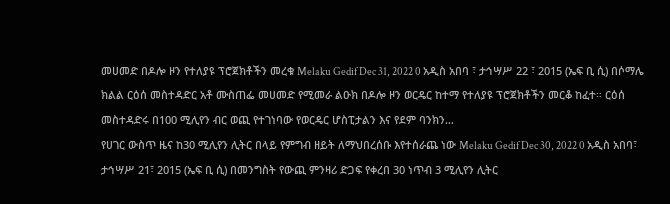መሀመድ በዶሎ ዞን የተለያዩ ፕሮጀክቶችን መረቁ Melaku Gedif Dec 31, 2022 0 አዲስ አበባ ፣ ታኅሣሥ 22 ፣ 2015 (ኤፍ ቢ ሲ) በሶማሌ ክልል ርዕሰ መስተዳድር አቶ ሙስጠፌ መሀመድ የሚመራ ልዑክ በዶሎ ዞን ወርዴር ከተማ የተለያዩ ፕሮጀክቶችን መርቆ ከፈተ። ርዕሰ መስተዳድሩ በ100 ሚሊየን ብር ወጪ የተገነባው የወርዴር ሆስፒታልን እና የደም ባንክን…
የሀገር ውስጥ ዜና ከ30 ሚሊየን ሊትር በላይ የምግብ ዘይት ለማህበረሰቡ እየተሰራጨ ነው Melaku Gedif Dec 30, 2022 0 አዲስ አበባ፣ ታኅሣሥ 21፣ 2015 (ኤፍ ቢ ሲ) በመንግስት የውጪ ምንዛሪ ድጋፍ የቀረበ 30 ነጥብ 3 ሚሊየን ሊትር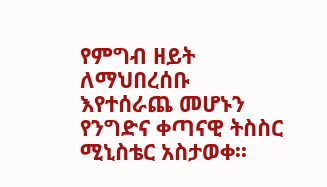የምግብ ዘይት ለማህበረሰቡ እየተሰራጨ መሆኑን የንግድና ቀጣናዊ ትስስር ሚኒስቴር አስታወቀ፡፡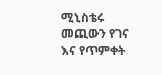ሚኒስቴሩ መጪውን የገና እና የጥምቀት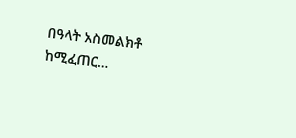በዓላት አስመልክቶ ከሚፈጠር…